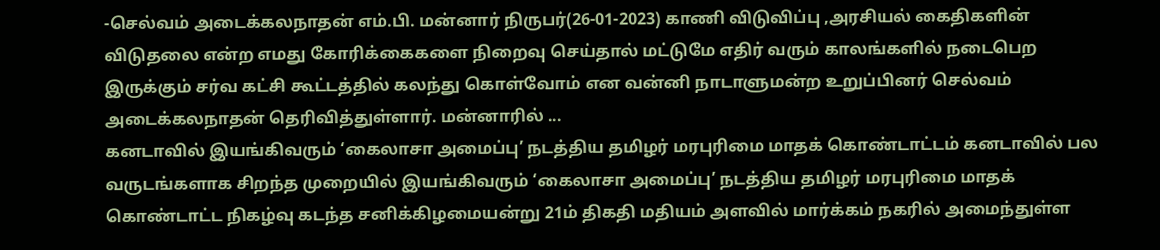-செல்வம் அடைக்கலநாதன் எம்.பி. மன்னார் நிருபர்(26-01-2023) காணி விடுவிப்பு ,அரசியல் கைதிகளின் விடுதலை என்ற எமது கோரிக்கைகளை நிறைவு செய்தால் மட்டுமே எதிர் வரும் காலங்களில் நடைபெற இருக்கும் சர்வ கட்சி கூட்டத்தில் கலந்து கொள்வோம் என வன்னி நாடாளுமன்ற உறுப்பினர் செல்வம் அடைக்கலநாதன் தெரிவித்துள்ளார். மன்னாரில் ...
கனடாவில் இயங்கிவரும் ‘கைலாசா அமைப்பு’ நடத்திய தமிழர் மரபுரிமை மாதக் கொண்டாட்டம் கனடாவில் பல வருடங்களாக சிறந்த முறையில் இயங்கிவரும் ‘கைலாசா அமைப்பு’ நடத்திய தமிழர் மரபுரிமை மாதக் கொண்டாட்ட நிகழ்வு கடந்த சனிக்கிழமையன்று 21ம் திகதி மதியம் அளவில் மார்க்கம் நகரில் அமைந்துள்ள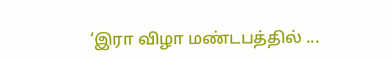‘இரா விழா மண்டபத்தில் ...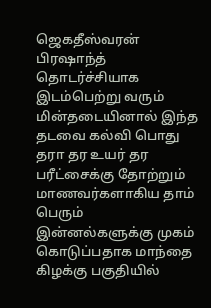ஜெகதீஸ்வரன் பிரஷாந்த் தொடர்ச்சியாக இடம்பெற்று வரும் மின்தடையினால் இந்த தடவை கல்வி பொது தரா தர உயர் தர பரீட்சைக்கு தோற்றும் மாணவர்களாகிய தாம் பெரும் இன்னல்களுக்கு முகம் கொடுப்பதாக மாந்தை கிழக்கு பகுதியில்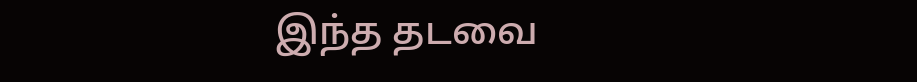இந்த தடவை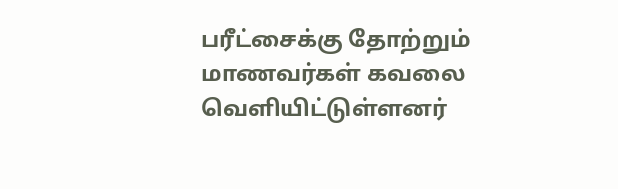பரீட்சைக்கு தோற்றும் மாணவர்கள் கவலை வெளியிட்டுள்ளனர்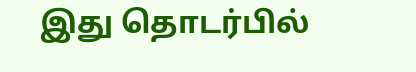இது தொடர்பில்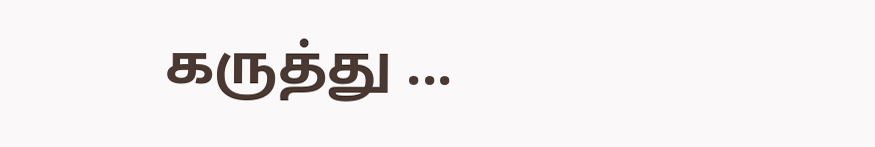கருத்து ...